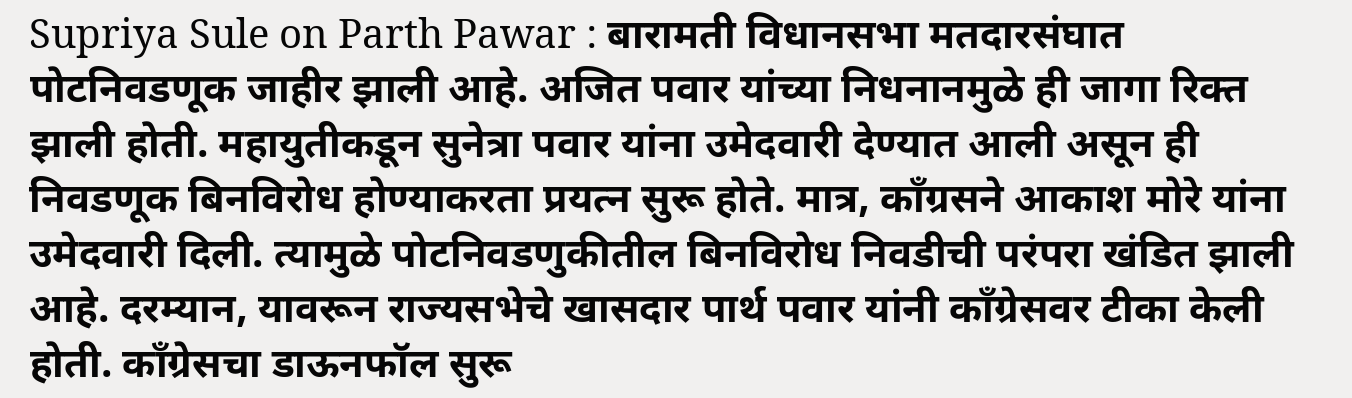Supriya Sule on Parth Pawar : बारामती विधानसभा मतदारसंघात पोटनिवडणूक जाहीर झाली आहे. अजित पवार यांच्या निधनानमुळे ही जागा रिक्त झाली होती. महायुतीकडून सुनेत्रा पवार यांना उमेदवारी देण्यात आली असून ही निवडणूक बिनविरोध होण्याकरता प्रयत्न सुरू होते. मात्र, काँग्रसने आकाश मोरे यांना उमेदवारी दिली. त्यामुळे पोटनिवडणुकीतील बिनविरोध निवडीची परंपरा खंडित झाली आहे. दरम्यान, यावरून राज्यसभेचे खासदार पार्थ पवार यांनी काँग्रेसवर टीका केली होती. काँग्रेसचा डाऊनफॉल सुरू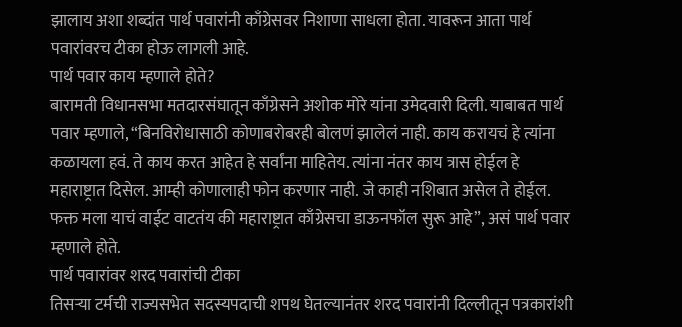झालाय अशा शब्दांत पार्थ पवारांनी काँग्रेसवर निशाणा साधला होता. यावरून आता पार्थ पवारांवरच टीका होऊ लागली आहे.
पार्थ पवार काय म्हणाले होते?
बारामती विधानसभा मतदारसंघातून काँग्रेसने अशोक मोरे यांना उमेदवारी दिली. याबाबत पार्थ पवार म्हणाले, “बिनविरोधासाठी कोणाबरोबरही बोलणं झालेलं नाही. काय करायचं हे त्यांना कळायला हवं. ते काय करत आहेत हे सर्वांना माहितेय. त्यांना नंतर काय त्रास होईल हे महाराष्ट्रात दिसेल. आम्ही कोणालाही फोन करणार नाही. जे काही नशिबात असेल ते होईल. फक्त मला याचं वाईट वाटतंय की महाराष्ट्रात काँग्रेसचा डाऊनफॉल सुरू आहे”, असं पार्थ पवार म्हणाले होते.
पार्थ पवारांवर शरद पवारांची टीका
तिसऱ्या टर्मची राज्यसभेत सदस्यपदाची शपथ घेतल्यानंतर शरद पवारांनी दिल्लीतून पत्रकारांशी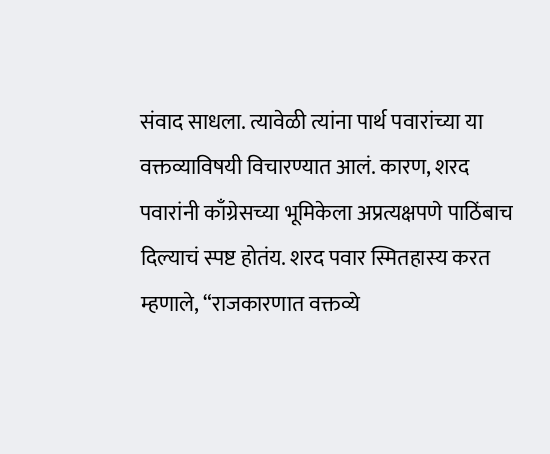संवाद साधला. त्यावेळी त्यांना पार्थ पवारांच्या या वक्तव्याविषयी विचारण्यात आलं. कारण, शरद पवारांनी काँग्रेसच्या भूमिकेला अप्रत्यक्षपणे पाठिंबाच दिल्याचं स्पष्ट होतंय. शरद पवार स्मितहास्य करत म्हणाले, “राजकारणात वक्तव्ये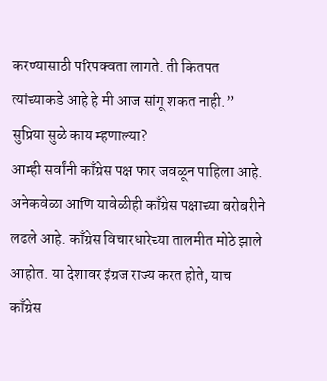करण्यासाठी परिपक्वता लागते. ती कितपत त्यांच्याकडे आहे हे मी आज सांगू शकत नाही.”
सुप्रिया सुळे काय म्हणाल्या?
आम्ही सर्वांनी काँग्रेस पक्ष फार जवळून पाहिला आहे. अनेकवेळा आणि यावेळीही काँग्रेस पक्षाच्या बरोबरीने लढले आहे. काँग्रेस विचारधारेच्या तालमीत मोठे झाले आहोत. या देशावर इंग्रज राज्य करत होते, याच काँग्रेस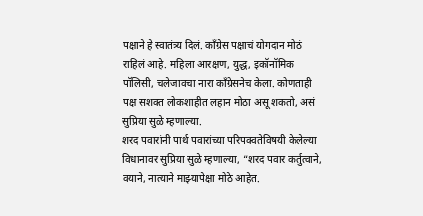पक्षाने हे स्वातंत्र्य दिलं. काँग्रेस पक्षाचं योगदान मोठं राहिलं आहे. महिला आरक्षण, युद्ध, इकॉनॉमिक पॉलिसी, चलेजावचा नारा काँग्रेसनेच केला. कोणताही पक्ष सशक्त लोकशाहीत लहान मोठा असू शकतो, असं सुप्रिया सुळे म्हणाल्या.
शरद पवारांनी पार्थ पवारांच्या परिपक्वतेविषयी केलेल्या विधानावर सुप्रिया सुळे म्हणाल्या, “शरद पवार कर्तुत्वाने, वयाने, नात्याने माझ्यापेक्षा मोठे आहेत.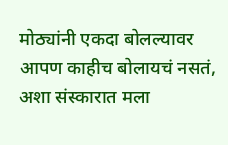मोठ्यांनी एकदा बोलल्यावर आपण काहीच बोलायचं नसतं, अशा संस्कारात मला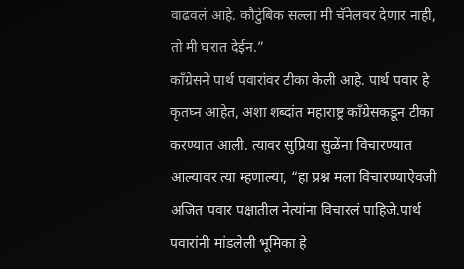वाढवलं आहे. कौटुंबिक सल्ला मी चॅनेलवर देणार नाही, तो मी घरात देईन.”
काँग्रेसने पार्थ पवारांवर टीका केली आहे. पार्थ पवार हे कृतघ्न आहेत, अशा शब्दांत महाराष्ट्र काँग्रेसकडून टीका करण्यात आली. त्यावर सुप्रिया सुळेंना विचारण्यात आल्यावर त्या म्हणाल्या, “हा प्रश्न मला विचारण्याऐवजी अजित पवार पक्षातील नेत्यांना विचारलं पाहिजे.पार्थ पवारांनी मांडलेली भूमिका हे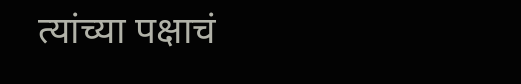त्यांच्या पक्षाचं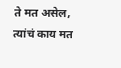ते मत असेल, त्यांचं काय मत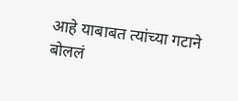आहे याबाबत त्यांच्या गटाने बोललं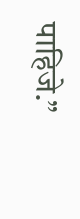पाहिजे.”